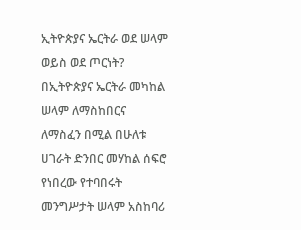ኢትዮጵያና ኤርትራ ወደ ሠላም ወይስ ወደ ጦርነት?
በኢትዮጵያና ኤርትራ መካከል ሠላም ለማስከበርና ለማስፈን በሚል በሁለቱ ሀገራት ድንበር መሃከል ሰፍሮ የነበረው የተባበሩት መንግሥታት ሠላም አስከባሪ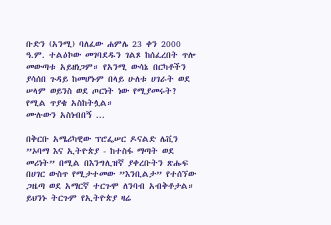ቡድን (አንሚ) ባለፈው ሐምሌ 23 ቀን 2000 ዓ.ም. ተልዕኮው መገባደዱን ገልጾ ከሰፈረበት ጥሎ መውጣቱ አይዘነጋም። የአንሚ ውሳኔ በርካቶችን ያሳሰበ ጉዳይ ከመሆኑም በላይ ሁለቱ ሀገራት ወደ ሠላም ወይንስ ወደ ጦርነት ነው የሚያመሩት? የሚል ጥያቄ አስከትሏል።
ሙሉውን አስነብበኝ ...

በቅርቡ አሜሪካዊው ፕሮፌሠር ዶናልድ ሌቪን ”ኦባማ እና ኢትዮጵያ - ከተስፋ ማጣት ወደ መሪነት” በሚል በእንግሊዝኛ ያቀረቡትን ጽሑፍ በሀገር ውስጥ የሚታተመው ”እንቢልታ” የተሰኘው ጋዜጣ ወደ አማርኛ ተርጉሞ ለንባብ አብቅቶታል። ይህንኑ ትርጉም የኢትዮጵያ ዛሬ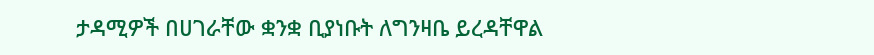ታዳሚዎች በሀገራቸው ቋንቋ ቢያነቡት ለግንዛቤ ይረዳቸዋል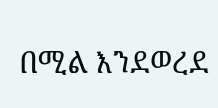በሚል እንደወረደ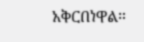አቅርበነዋል።